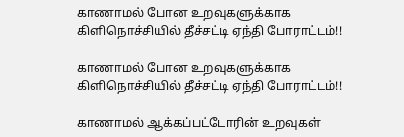காணாமல் போன உறவுகளுக்காக கிளிநொச்சியில் தீச்சட்டி ஏந்தி போராட்டம்!!

காணாமல் போன உறவுகளுக்காக கிளிநொச்சியில் தீச்சட்டி ஏந்தி போராட்டம்!!

காணாமல் ஆக்கப்பட்டோரின் உறவுகள்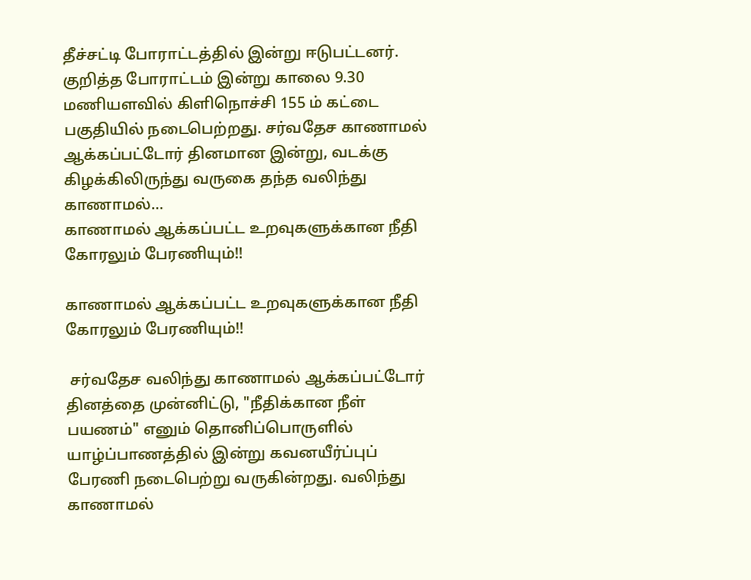தீச்சட்டி போராட்டத்தில் இன்று ஈடுபட்டனர். குறித்த போராட்டம் இன்று காலை 9.30 மணியளவில் கிளிநொச்சி 155 ம் கட்டை பகுதியில் நடைபெற்றது. சர்வதேச காணாமல் ஆக்கப்பட்டோர் தினமான இன்று, வடக்கு கிழக்கிலிருந்து வருகை தந்த வலிந்து காணாமல்…
காணாமல் ஆக்கப்பட்ட உறவுகளுக்கான நீதி கோரலும் பேரணியும்!!

காணாமல் ஆக்கப்பட்ட உறவுகளுக்கான நீதி கோரலும் பேரணியும்!!

 சர்வதேச வலிந்து காணாமல் ஆக்கப்பட்டோர் தினத்தை முன்னிட்டு, "நீதிக்கான நீள் பயணம்" எனும் தொனிப்பொருளில் யாழ்ப்பாணத்தில் இன்று கவனயீர்ப்புப் பேரணி நடைபெற்று வருகின்றது. வலிந்து காணாமல்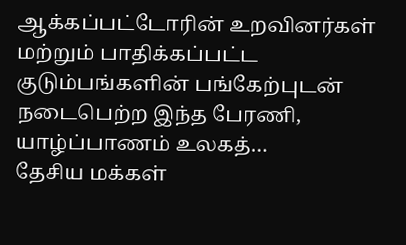ஆக்கப்பட்டோரின் உறவினர்கள் மற்றும் பாதிக்கப்பட்ட குடும்பங்களின் பங்கேற்புடன் நடைபெற்ற இந்த பேரணி, யாழ்ப்பாணம் உலகத்…
தேசிய மக்கள்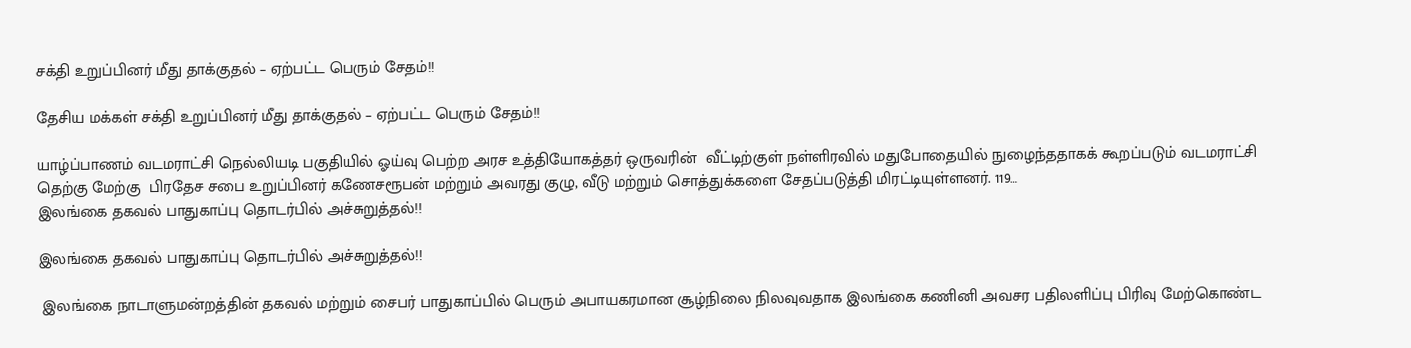சக்தி உறுப்பினர் மீது தாக்குதல் – ஏற்பட்ட பெரும் சேதம்!!

தேசிய மக்கள் சக்தி உறுப்பினர் மீது தாக்குதல் – ஏற்பட்ட பெரும் சேதம்!!

யாழ்ப்பாணம் வடமராட்சி நெல்லியடி பகுதியில் ஓய்வு பெற்ற அரச உத்தியோகத்தர் ஒருவரின்  வீட்டிற்குள் நள்ளிரவில் மதுபோதையில் நுழைந்ததாகக் கூறப்படும் வடமராட்சி தெற்கு மேற்கு  பிரதேச சபை உறுப்பினர் கணேசரூபன் மற்றும் அவரது குழு, வீடு மற்றும் சொத்துக்களை சேதப்படுத்தி மிரட்டியுள்ளனர். 119…
இலங்கை தகவல் பாதுகாப்பு தொடர்பில் அச்சுறுத்தல்!!

இலங்கை தகவல் பாதுகாப்பு தொடர்பில் அச்சுறுத்தல்!!

 இலங்கை நாடாளுமன்றத்தின் தகவல் மற்றும் சைபர் பாதுகாப்பில் பெரும் அபாயகரமான சூழ்நிலை நிலவுவதாக இலங்கை கணினி அவசர பதிலளிப்பு பிரிவு மேற்கொண்ட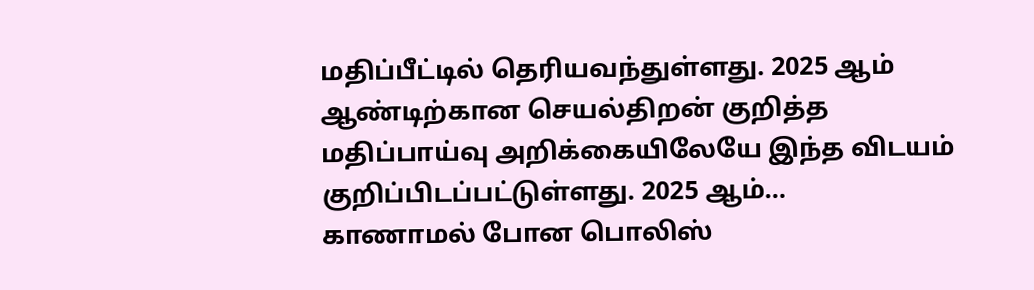மதிப்பீட்டில் தெரியவந்துள்ளது. 2025 ஆம் ஆண்டிற்கான செயல்திறன் குறித்த மதிப்பாய்வு அறிக்கையிலேயே இந்த விடயம் குறிப்பிடப்பட்டுள்ளது. 2025 ஆம்…
காணாமல் போன பொலிஸ்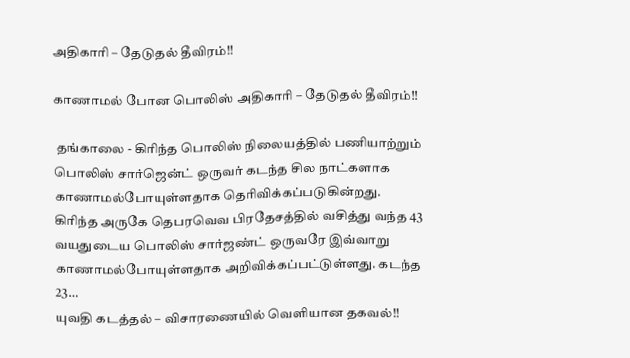அதிகாரி – தேடுதல் தீவிரம்!!

காணாமல் போன பொலிஸ் அதிகாரி – தேடுதல் தீவிரம்!!

 தங்காலை - கிரிந்த பொலிஸ் நிலையத்தில் பணியாற்றும் பொலிஸ் சார்ஜென்ட் ஒருவர் கடந்த சில நாட்களாக காணாமல்போயுள்ளதாக தெரிவிக்கப்படுகின்றது. கிரிந்த அருகே தெபரவெவ பிரதேசத்தில் வசித்து வந்த 43 வயதுடைய பொலிஸ் சார்ஜண்ட் ஒருவரே இவ்வாறு காணாமல்போயுள்ளதாக அறிவிக்கப்பட்டுள்ளது. கடந்த 23…
யுவதி கடத்தல் – விசாரணையில் வெளியான தகவல்!!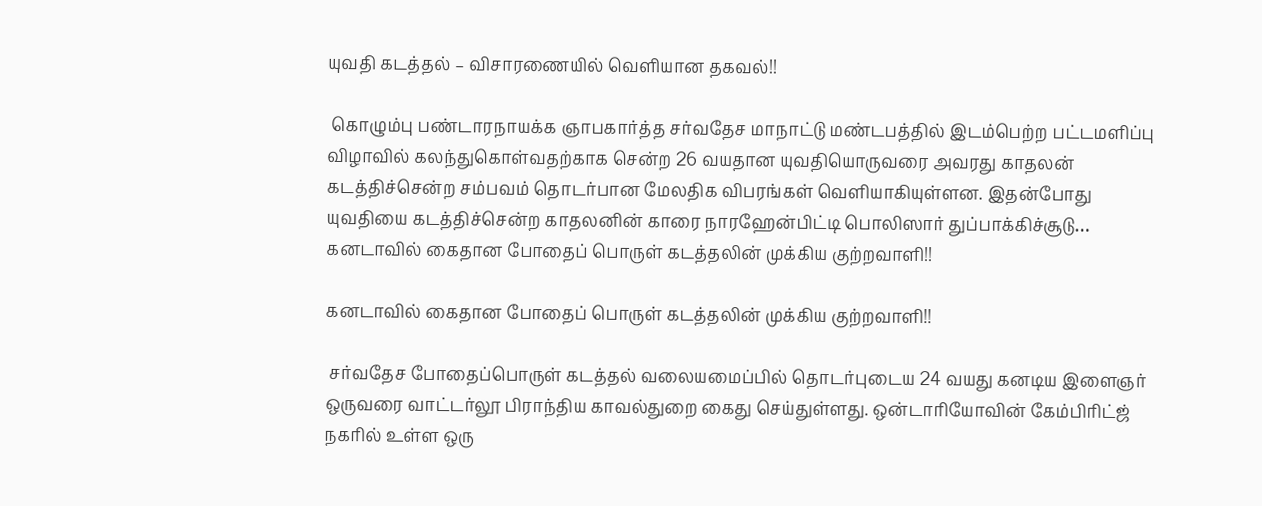யுவதி கடத்தல் – விசாரணையில் வெளியான தகவல்!!

 கொழும்பு பண்டாரநாயக்க ஞாபகார்த்த சர்வதேச மாநாட்டு மண்டபத்தில் இடம்பெற்ற பட்டமளிப்பு விழாவில் கலந்துகொள்வதற்காக சென்ற 26 வயதான யுவதியொருவரை அவரது காதலன் கடத்திச்சென்ற சம்பவம் தொடர்பான மேலதிக விபரங்கள் வெளியாகியுள்ளன. இதன்போது யுவதியை கடத்திச்சென்ற காதலனின் காரை நாரஹேன்பிட்டி பொலிஸார் துப்பாக்கிச்சூடு…
கனடாவில் கைதான போதைப் பொருள் கடத்தலின் முக்கிய குற்றவாளி!!

கனடாவில் கைதான போதைப் பொருள் கடத்தலின் முக்கிய குற்றவாளி!!

 சர்வதேச போதைப்பொருள் கடத்தல் வலையமைப்பில் தொடர்புடைய 24 வயது கனடிய இளைஞர் ஒருவரை வாட்டர்லூ பிராந்திய காவல்துறை கைது செய்துள்ளது. ஒன்டாரியோவின் கேம்பிரிட்ஜ் நகரில் உள்ள ஒரு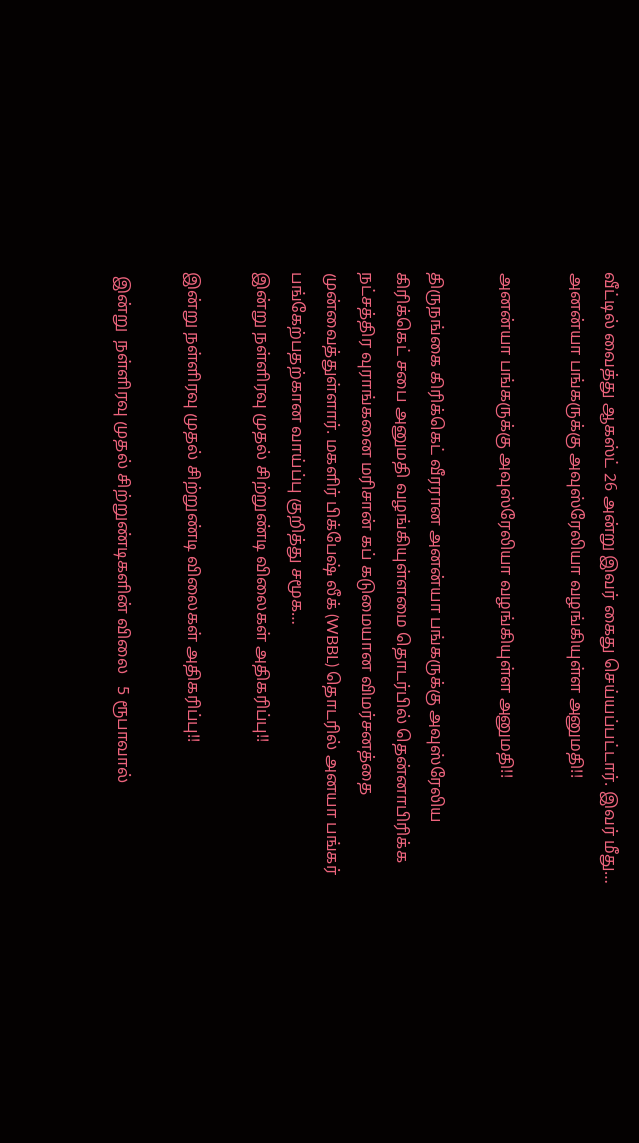வீட்டில் வைத்து ஆகஸ்ட் 26 அன்று இவர் கைது செய்யப்பட்டார். இவர் மீது…
அனன்யா பங்கருக்கு அவுஸ்ரேலியா வழங்கியுள்ள அனுமதி!!

அனன்யா பங்கருக்கு அவுஸ்ரேலியா வழங்கியுள்ள அனுமதி!!

திருநங்கை கிரிக்கெட் வீரரான அனன்யா பங்கருக்கு அவுஸ்ரேலிய கிரிக்கெட் சபை அனுமதி வழங்கியுள்ளமை தொடர்பில் தென்னாபிரிக்க நட்சத்திர வுராங்கனை மரிசான் கப் கடுமையான விமர்சனத்தை முன்வைத்துள்ளார். மகளிர் பிக்பேஷ் லீக் (WBBL) தொடரில் அனயா பங்கர் பங்கேற்பதற்கான வாய்ப்பு குறித்து சமூக…
இன்று நள்ளிரவு முதல் சிற்றுண்டி விலைகள் அதிகரிப்பு!!

இன்று நள்ளிரவு முதல் சிற்றுண்டி விலைகள் அதிகரிப்பு!!

 இன்று  நள்ளிரவு முதல் சிற்றுண்டிகளின் விலை   5 ரூபாவால்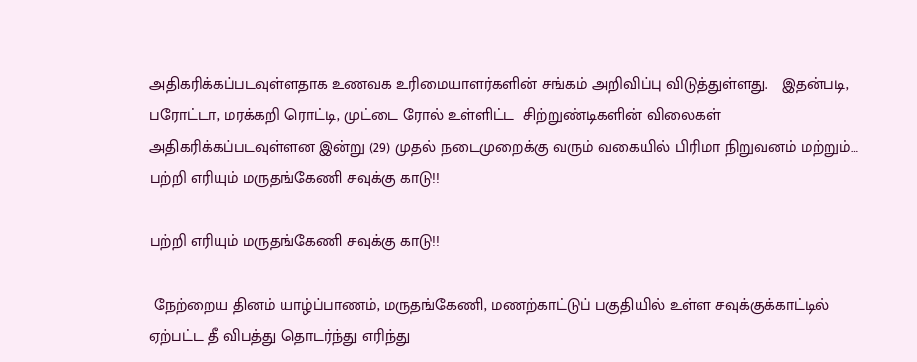அதிகரிக்கப்படவுள்ளதாக உணவக உரிமையாளர்களின் சங்கம் அறிவிப்பு விடுத்துள்ளது.   இதன்படி, பரோட்டா, மரக்கறி ரொட்டி, முட்டை ரோல் உள்ளிட்ட  சிற்றுண்டிகளின் விலைகள் அதிகரிக்கப்படவுள்ளன இன்று (29) முதல் நடைமுறைக்கு வரும் வகையில் பிரிமா நிறுவனம் மற்றும்…
பற்றி எரியும் மருதங்கேணி சவுக்கு காடு!!

பற்றி எரியும் மருதங்கேணி சவுக்கு காடு!!

 நேற்றைய தினம் யாழ்ப்பாணம், மருதங்கேணி, மணற்காட்டுப் பகுதியில் உள்ள சவுக்குக்காட்டில்  ஏற்பட்ட தீ விபத்து தொடர்ந்து எரிந்து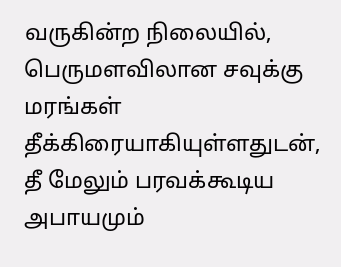வருகின்ற நிலையில், பெருமளவிலான சவுக்கு மரங்கள் தீக்கிரையாகியுள்ளதுடன், தீ மேலும் பரவக்கூடிய அபாயமும்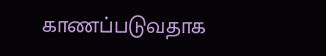காணப்படுவதாக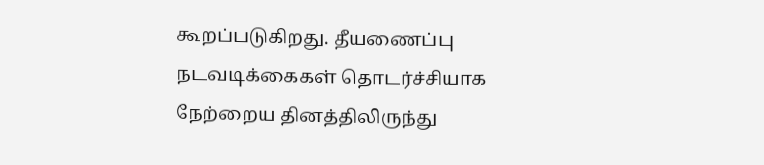கூறப்படுகிறது. தீயணைப்பு நடவடிக்கைகள் தொடர்ச்சியாக நேற்றைய தினத்திலிருந்து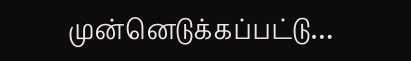முன்னெடுக்கப்பட்டு…